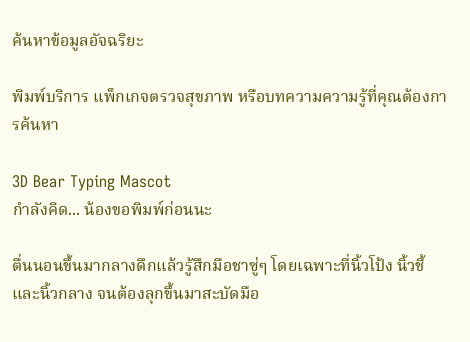ค้นหาข้อมูลอัจฉริยะ

พิมพ์บริการ แพ็กเกจตรวจสุขภาพ หรือบทความความรู้ที่คุณต้องการค้นหา

3D Bear Typing Mascot
กำลังคิด... น้องขอพิมพ์ก่อนนะ

ตื่นนอนขึ้นมากลางดึกแล้วรู้สึกมือชาซู่ๆ โดยเฉพาะที่นิ้วโป้ง นิ้วชี้ และนิ้วกลาง จนต้องลุกขึ้นมาสะบัดมือ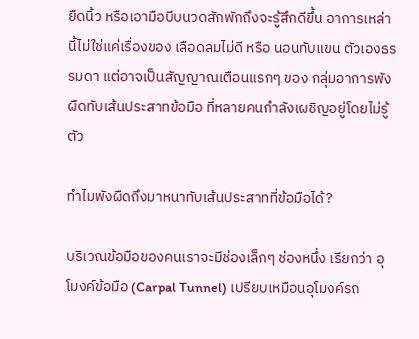ยืดนิ้ว หรือเอามือบีบนวดสักพักถึงจะรู้สึกดีขึ้น อาการเหล่านี้ไม่ใช่แค่เรื่องของ เลือดลมไม่ดี หรือ นอนทับแขน ตัวเองธรรมดา แต่อาจเป็นสัญญาณเตือนแรกๆ ของ กลุ่มอาการพังผืดทับเส้นประสาทข้อมือ ที่หลายคนกำลังเผชิญอยู่โดยไม่รู้ตัว

ทำไมพังผืดถึงมาหนาทับเส้นประสาทที่ข้อมือได้?

บริเวณข้อมือของคนเราจะมีช่องเล็กๆ ช่องหนึ่ง เรียกว่า อุโมงค์ข้อมือ (Carpal Tunnel) เปรียบเหมือนอุโมงค์รถ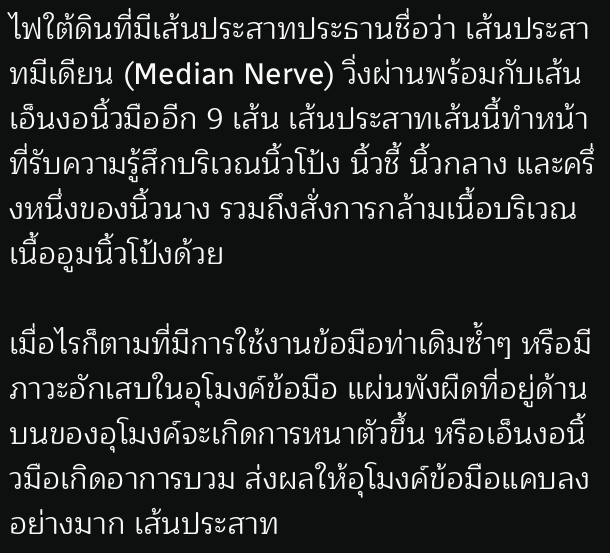ไฟใต้ดินที่มีเส้นประสาทประธานชื่อว่า เส้นประสาทมีเดียน (Median Nerve) วิ่งผ่านพร้อมกับเส้นเอ็นงอนิ้วมืออีก 9 เส้น เส้นประสาทเส้นนี้ทำหน้าที่รับความรู้สึกบริเวณนิ้วโป้ง นิ้วชี้ นิ้วกลาง และครึ่งหนึ่งของนิ้วนาง รวมถึงสั่งการกล้ามเนื้อบริเวณเนื้ออูมนิ้วโป้งด้วย

เมื่อไรก็ตามที่มีการใช้งานข้อมือท่าเดิมซ้ำๆ หรือมีภาวะอักเสบในอุโมงค์ข้อมือ แผ่นพังผืดที่อยู่ด้านบนของอุโมงค์จะเกิดการหนาตัวขึ้น หรือเอ็นงอนิ้วมือเกิดอาการบวม ส่งผลให้อุโมงค์ข้อมือแคบลงอย่างมาก เส้นประสาท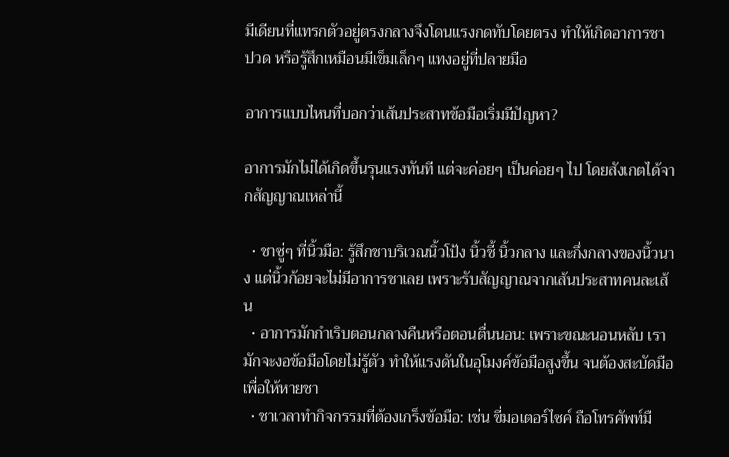มีเดียนที่แทรกตัวอยู่ตรงกลางจึงโดนแรงกดทับโดยตรง ทำให้เกิดอาการชา ปวด หรือรู้สึกเหมือนมีเข็มเล็กๆ แทงอยู่ที่ปลายมือ

อาการแบบไหนที่บอกว่าเส้นประสาทข้อมือเริ่มมีปัญหา?

อาการมักไม่ได้เกิดขึ้นรุนแรงทันที แต่จะค่อยๆ เป็นค่อยๆ ไป โดยสังเกตได้จากสัญญาณเหล่านี้

  • ชาซู่ๆ ที่นิ้วมือ: รู้สึกชาบริเวณนิ้วโป้ง นิ้วชี้ นิ้วกลาง และกึ่งกลางของนิ้วนาง แต่นิ้วก้อยจะไม่มีอาการชาเลย เพราะรับสัญญาณจากเส้นประสาทคนละเส้น
  • อาการมักกำเริบตอนกลางคืนหรือตอนตื่นนอน: เพราะขณะนอนหลับ เรามักจะงอข้อมือโดยไม่รู้ตัว ทำให้แรงดันในอุโมงค์ข้อมือสูงขึ้น จนต้องสะบัดมือเพื่อให้หายชา
  • ชาเวลาทำกิจกรรมที่ต้องเกร็งข้อมือ: เช่น ขี่มอเตอร์ไซค์ ถือโทรศัพท์มื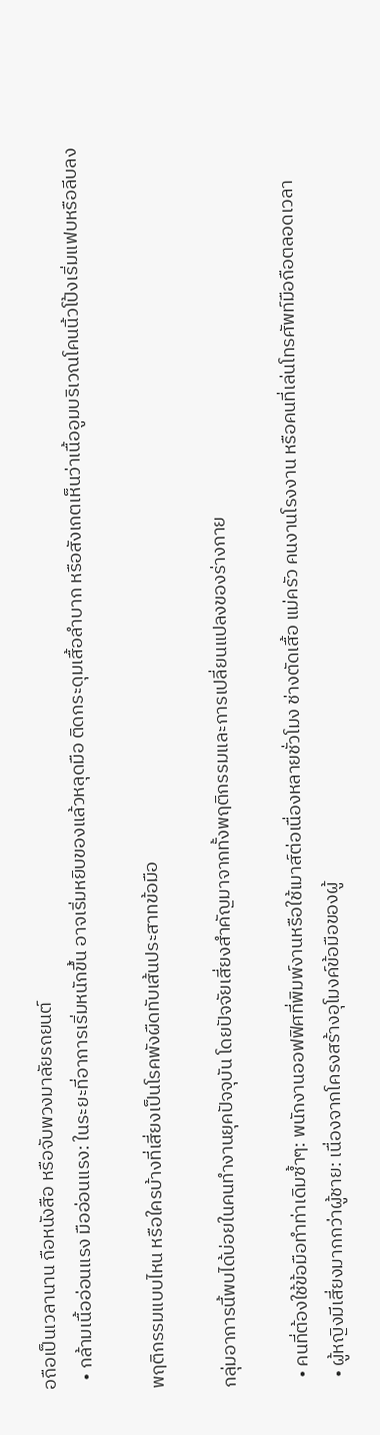อถือเป็นเวลานาน ถือหนังสือ หรือจับพวงมาลัยรถยนต์
  • กล้ามเนื้ออ่อนแรง มืออ่อนแรง: ในระยะที่อาการเริ่มหนักขึ้น อาจเริ่มหยิบของแล้วหลุดมือ ติดกระดุมเสื้อลำบาก หรือสังเกตเห็นว่าเนื้ออูมบริเวณโคนนิ้วโป้งเริ่มแฟบหรือลีบลง

พฤติกรรมแบบไหน หรือใครบ้างที่เสี่ยงเป็นโรคพังผืดทับเส้นประสาทข้อมือ

กลุ่มอาการนี้พบได้บ่อยในคนทำงานยุคปัจจุบัน โดยปัจจัยเสี่ยงสำคัญมาจากทั้งพฤติกรรมและการเปลี่ยนแปลงของร่างกาย

  • คนที่ต้องใช้ข้อมือทำท่าเดิมซ้ำๆ: พนักงานออฟฟิศที่พิมพ์งานหรือใช้เมาส์ต่อเนื่องหลายชั่วโมง ช่างตัดเสื้อ แม่ครัว คนงานโรงงาน หรือคนที่เล่นโทรศัพท์มือถือตลอดเวลา
  • ผู้หญิงมีเสี่ยงมากกว่าผู้ชาย: เนื่องจากโครงสร้างอุโมงค์ข้อมือของผู้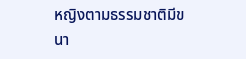หญิงตามธรรมชาติมีขนา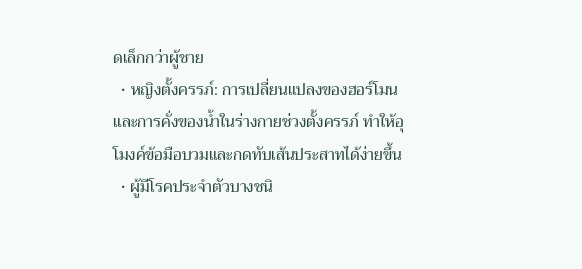ดเล็กกว่าผู้ชาย
  • หญิงตั้งครรภ์: การเปลี่ยนแปลงของฮอร์โมนและการคั่งของน้ำในร่างกายช่วงตั้งครรภ์ ทำให้อุโมงค์ข้อมือบวมและกดทับเส้นประสาทได้ง่ายขึ้น
  • ผู้มีโรคประจำตัวบางชนิ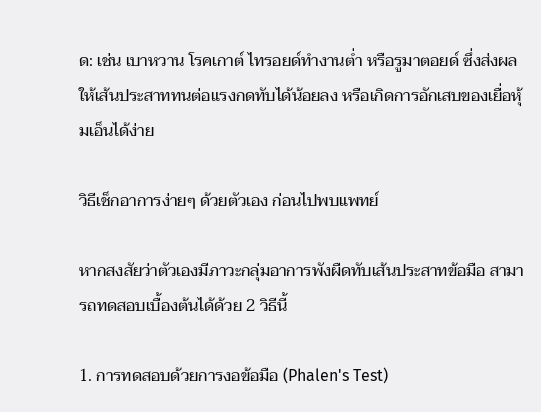ด: เช่น เบาหวาน โรคเกาต์ ไทรอยด์ทำงานต่ำ หรือรูมาตอยด์ ซึ่งส่งผลให้เส้นประสาททนต่อแรงกดทับได้น้อยลง หรือเกิดการอักเสบของเยื่อหุ้มเอ็นได้ง่าย

วิธีเช็กอาการง่ายๆ ด้วยตัวเอง ก่อนไปพบแพทย์

หากสงสัยว่าตัวเองมีภาวะกลุ่มอาการพังผืดทับเส้นประสาทข้อมือ สามารถทดสอบเบื้องต้นได้ด้วย 2 วิธีนี้

1. การทดสอบด้วยการงอข้อมือ (Phalen's Test)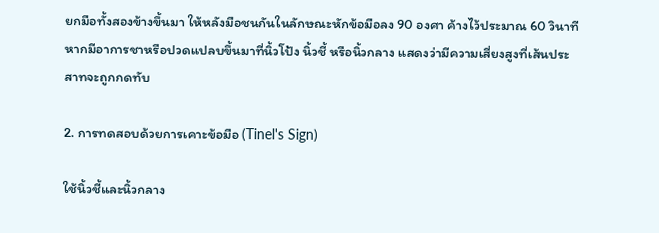ยกมือทั้งสองข้างขึ้นมา ให้หลังมือชนกันในลักษณะหักข้อมือลง 90 องศา ค้างไว้ประมาณ 60 วินาที หากมีอาการชาหรือปวดแปลบขึ้นมาที่นิ้วโป้ง นิ้วชี้ หรือนิ้วกลาง แสดงว่ามีความเสี่ยงสูงที่เส้นประสาทจะถูกกดทับ

2. การทดสอบด้วยการเคาะข้อมือ (Tinel's Sign)

ใช้นิ้วชี้และนิ้วกลาง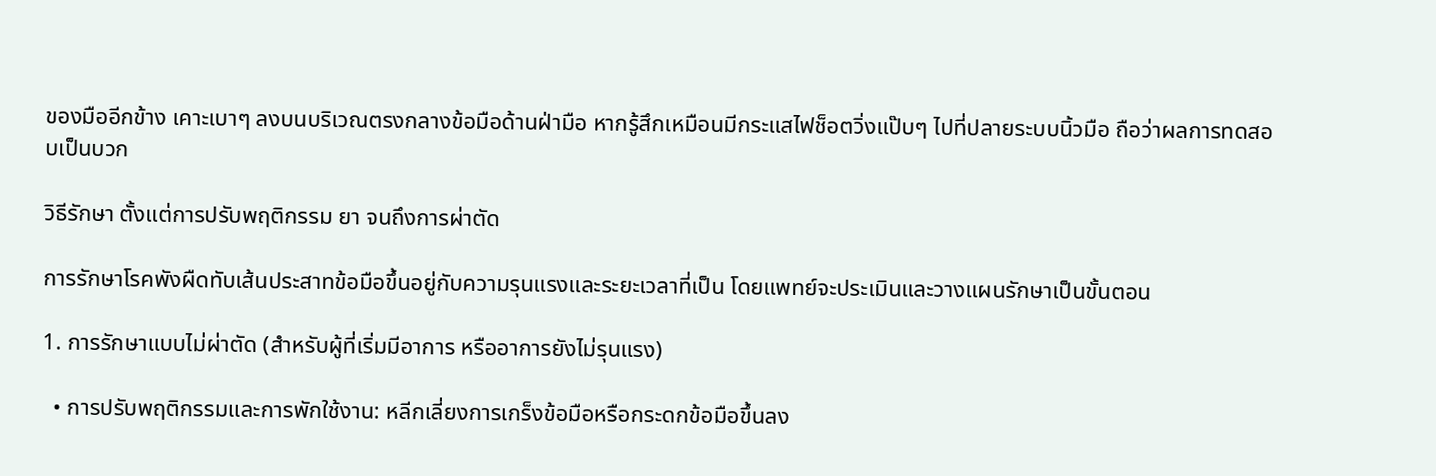ของมืออีกข้าง เคาะเบาๆ ลงบนบริเวณตรงกลางข้อมือด้านฝ่ามือ หากรู้สึกเหมือนมีกระแสไฟช็อตวิ่งแป๊บๆ ไปที่ปลายระบบนิ้วมือ ถือว่าผลการทดสอบเป็นบวก

วิธีรักษา ตั้งแต่การปรับพฤติกรรม ยา จนถึงการผ่าตัด

การรักษาโรคพังผืดทับเส้นประสาทข้อมือขึ้นอยู่กับความรุนแรงและระยะเวลาที่เป็น โดยแพทย์จะประเมินและวางแผนรักษาเป็นขั้นตอน

1. การรักษาแบบไม่ผ่าตัด (สำหรับผู้ที่เริ่มมีอาการ หรืออาการยังไม่รุนแรง)

  • การปรับพฤติกรรมและการพักใช้งาน: หลีกเลี่ยงการเกร็งข้อมือหรือกระดกข้อมือขึ้นลง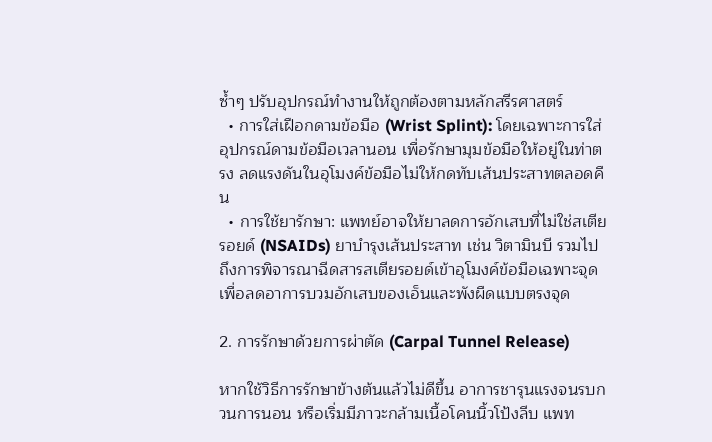ซ้ำๆ ปรับอุปกรณ์ทำงานให้ถูกต้องตามหลักสรีรศาสตร์
  • การใส่เฝือกดามข้อมือ (Wrist Splint): โดยเฉพาะการใส่อุปกรณ์ดามข้อมือเวลานอน เพื่อรักษามุมข้อมือให้อยู่ในท่าตรง ลดแรงดันในอุโมงค์ข้อมือไม่ให้กดทับเส้นประสาทตลอดคืน
  • การใช้ยารักษา: แพทย์อาจให้ยาลดการอักเสบที่ไม่ใช่สเตียรอยด์ (NSAIDs) ยาบำรุงเส้นประสาท เช่น วิตามินบี รวมไปถึงการพิจารณาฉีดสารสเตียรอยด์เข้าอุโมงค์ข้อมือเฉพาะจุด เพื่อลดอาการบวมอักเสบของเอ็นและพังผืดแบบตรงจุด

2. การรักษาด้วยการผ่าตัด (Carpal Tunnel Release)

หากใช้วิธีการรักษาข้างต้นแล้วไม่ดีขึ้น อาการชารุนแรงจนรบกวนการนอน หรือเริ่มมีภาวะกล้ามเนื้อโคนนิ้วโป้งลีบ แพท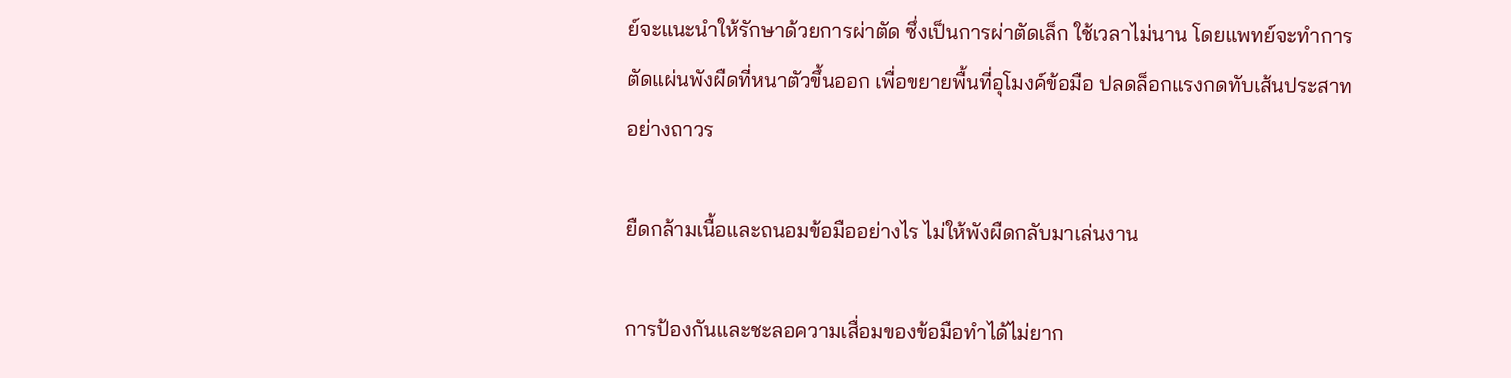ย์จะแนะนำให้รักษาด้วยการผ่าตัด ซึ่งเป็นการผ่าตัดเล็ก ใช้เวลาไม่นาน โดยแพทย์จะทำการตัดแผ่นพังผืดที่หนาตัวขึ้นออก เพื่อขยายพื้นที่อุโมงค์ข้อมือ ปลดล็อกแรงกดทับเส้นประสาทอย่างถาวร

ยืดกล้ามเนื้อและถนอมข้อมืออย่างไร ไม่ให้พังผืดกลับมาเล่นงาน

การป้องกันและชะลอความเสื่อมของข้อมือทำได้ไม่ยาก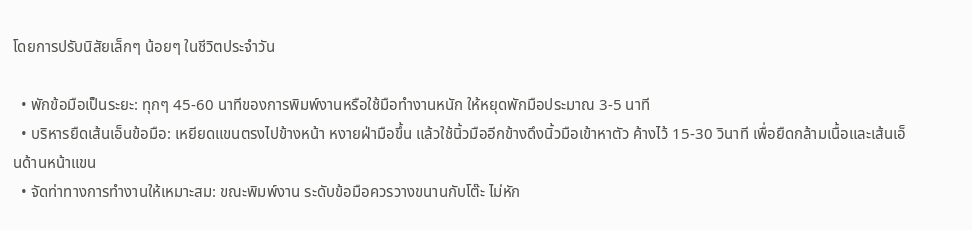โดยการปรับนิสัยเล็กๆ น้อยๆ ในชีวิตประจำวัน

  • พักข้อมือเป็นระยะ: ทุกๆ 45-60 นาทีของการพิมพ์งานหรือใช้มือทำงานหนัก ให้หยุดพักมือประมาณ 3-5 นาที
  • บริหารยืดเส้นเอ็นข้อมือ: เหยียดแขนตรงไปข้างหน้า หงายฝ่ามือขึ้น แล้วใช้นิ้วมืออีกข้างดึงนิ้วมือเข้าหาตัว ค้างไว้ 15-30 วินาที เพื่อยืดกล้ามเนื้อและเส้นเอ็นด้านหน้าแขน
  • จัดท่าทางการทำงานให้เหมาะสม: ขณะพิมพ์งาน ระดับข้อมือควรวางขนานกับโต๊ะ ไม่หัก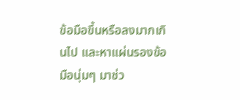ข้อมือขึ้นหรือลงมากเกินไป และหาแผ่นรองข้อมือนุ่มๆ มาช่ว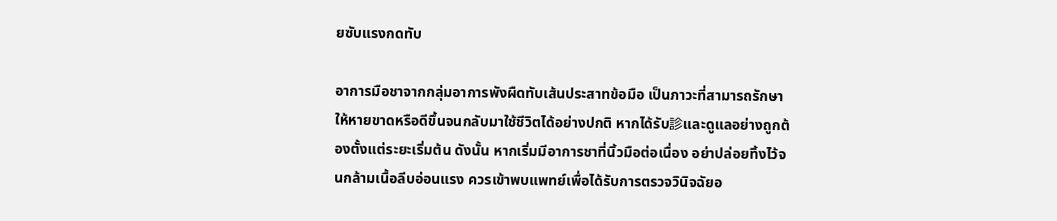ยซับแรงกดทับ

อาการมือชาจากกลุ่มอาการพังผืดทับเส้นประสาทข้อมือ เป็นภาวะที่สามารถรักษาให้หายขาดหรือดีขึ้นจนกลับมาใช้ชีวิตได้อย่างปกติ หากได้รับ診และดูแลอย่างถูกต้องตั้งแต่ระยะเริ่มต้น ดังนั้น หากเริ่มมีอาการชาที่นิ้วมือต่อเนื่อง อย่าปล่อยทิ้งไว้จนกล้ามเนื้อลีบอ่อนแรง ควรเข้าพบแพทย์เพื่อได้รับการตรวจวินิจฉัยอ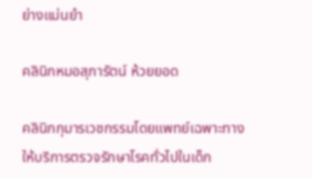ย่างแม่นยำ

คลินิกหมอสุภารัตน์ ห้วยยอด

คลินิกกุมารเวชกรรมโดยแพทย์เฉพาะทาง ให้บริการตรวจรักษาโรคทั่วไปในเด็ก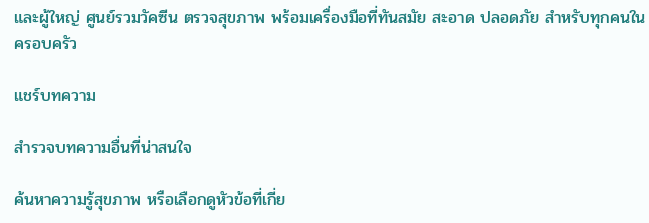และผู้ใหญ่ ศูนย์รวมวัคซีน ตรวจสุขภาพ พร้อมเครื่องมือที่ทันสมัย สะอาด ปลอดภัย สำหรับทุกคนในครอบครัว

แชร์บทความ

สำรวจบทความอื่นที่น่าสนใจ

ค้นหาความรู้สุขภาพ หรือเลือกดูหัวข้อที่เกี่ย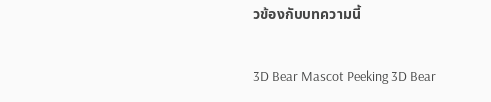วข้องกับบทความนี้

3D Bear Mascot Peeking 3D Bear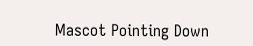Mascot Pointing Down